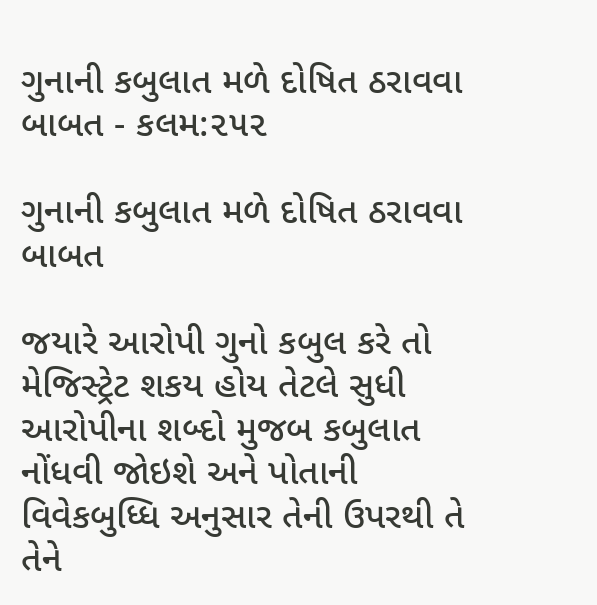ગુનાની કબુલાત મળે દોષિત ઠરાવવા બાબત - કલમ:૨૫૨

ગુનાની કબુલાત મળે દોષિત ઠરાવવા બાબત

જયારે આરોપી ગુનો કબુલ કરે તો મેજિસ્ટ્રેટ શકય હોય તેટલે સુધી આરોપીના શબ્દો મુજબ કબુલાત નોંધવી જોઇશે અને પોતાની વિવેકબુધ્ધિ અનુસાર તેની ઉપરથી તે તેને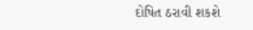દોષિત ઠરાવી શકશે